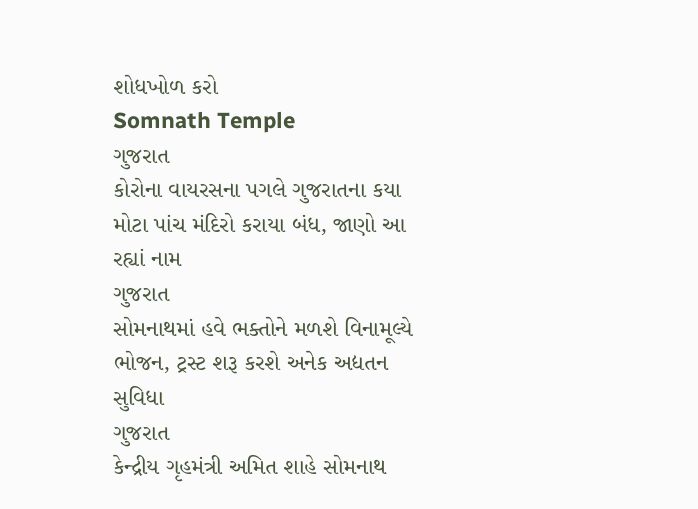શોધખોળ કરો
Somnath Temple
ગુજરાત
કોરોના વાયરસના પગલે ગુજરાતના કયા મોટા પાંચ મંદિરો કરાયા બંધ, જાણો આ રહ્યાં નામ
ગુજરાત
સોમનાથમાં હવે ભક્તોને મળશે વિનામૂલ્યે ભોજન, ટ્રસ્ટ શરૂ કરશે અનેક અદ્યતન સુવિધા
ગુજરાત
કેન્દ્રીય ગૃહમંત્રી અમિત શાહે સોમનાથ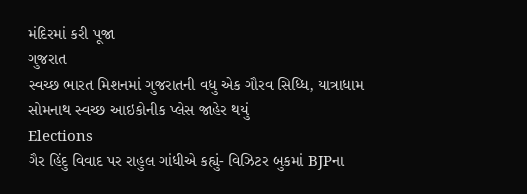મંદિરમાં કરી પૂજા
ગુજરાત
સ્વચ્છ ભારત મિશનમાં ગુજરાતની વધુ એક ગૌરવ સિધ્ધિ, યાત્રાધામ સોમનાથ સ્વચ્છ આઇકોનીક પ્લેસ જાહેર થયું
Elections
ગૈર હિંદુ વિવાદ પર રાહુલ ગાંધીએ કહ્યું- વિઝિટર બુકમાં BJPના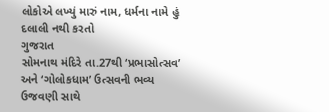લોકોએ લખ્યું મારું નામ, ધર્મના નામે હું દલાલી નથી કરતો
ગુજરાત
સોમનાથ મંદિરે તા.27થી ‘પ્રભાસોત્સવ’ અને ‘ગોલોકધામ’ ઉત્સવની ભવ્ય ઉજવણી સાથે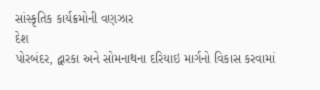સાંસ્કૃતિક કાર્યક્રમોની વણઝાર
દેશ
પોરબંદર, દ્વારકા અને સોમનાથના દરિયાઇ માર્ગનો વિકાસ કરવામાં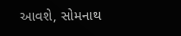આવશે, સોમનાથ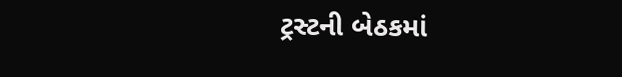ટ્રસ્ટની બેઠકમાં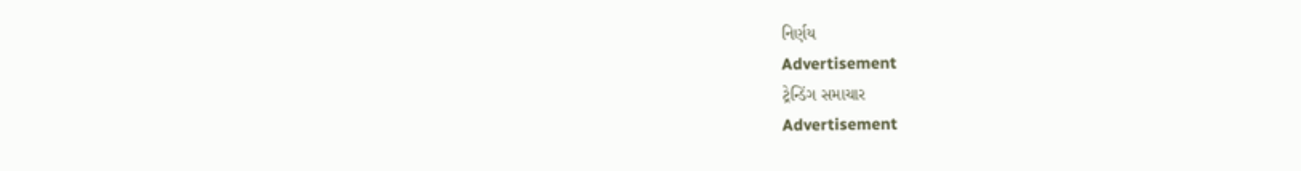નિર્ણય
Advertisement
ટ્રેન્ડિંગ સમાચાર
Advertisement